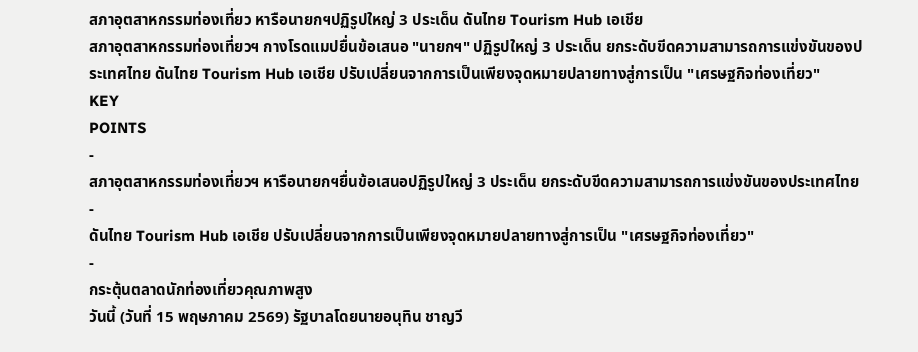สภาอุตสาหกรรมท่องเที่ยว หารือนายกฯปฏิรูปใหญ่ 3 ประเด็น ดันไทย Tourism Hub เอเชีย
สภาอุตสาหกรรมท่องเที่ยวฯ กางโรดแมปยื่นข้อเสนอ "นายกฯ" ปฏิรูปใหญ่ 3 ประเด็น ยกระดับขีดความสามารถการแข่งขันของประเทศไทย ดันไทย Tourism Hub เอเชีย ปรับเปลี่ยนจากการเป็นเพียงจุดหมายปลายทางสู่การเป็น "เศรษฐกิจท่องเที่ยว"
KEY
POINTS
-
สภาอุตสาหกรรมท่องเที่ยวฯ หารือนายกฯยื่นข้อเสนอปฏิรูปใหญ่ 3 ประเด็น ยกระดับขีดความสามารถการแข่งขันของประเทศไทย
-
ดันไทย Tourism Hub เอเชีย ปรับเปลี่ยนจากการเป็นเพียงจุดหมายปลายทางสู่การเป็น "เศรษฐกิจท่องเที่ยว"
-
กระตุ้นตลาดนักท่องเที่ยวคุณภาพสูง
วันนี้ (วันที่ 15 พฤษภาคม 2569) รัฐบาลโดยนายอนุทิน ชาญวี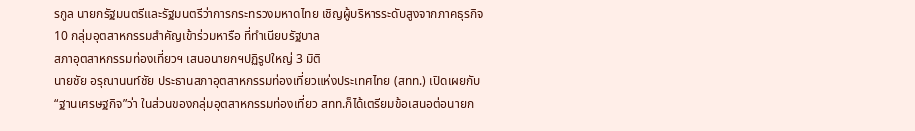รกูล นายกรัฐมนตรีและรัฐมนตรีว่าการกระทรวงมหาดไทย เชิญผู้บริหารระดับสูงจากภาคธุรกิจ 10 กลุ่มอุตสาหกรรมสำคัญเข้าร่วมหารือ ที่ทำเนียบรัฐบาล
สภาอุตสาหกรรมท่องเที่ยวฯ เสนอนายกฯปฏิรูปใหญ่ 3 มิติ
นายชัย อรุณานนท์ชัย ประธานสภาอุตสาหกรรมท่องเที่ยวแห่งประเทศไทย (สทท.) เปิดเผยกับ “ฐานเศรษฐกิจ”ว่า ในส่วนของกลุ่มอุตสาหกรรมท่องเที่ยว สทท.ก็ได้เตรียมข้อเสนอต่อนายก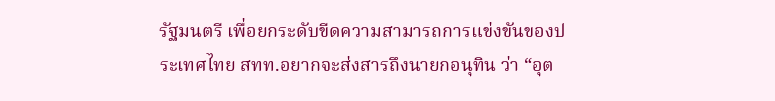รัฐมนตรี เพื่อยกระดับขีดความสามารถการแข่งขันของประเทศไทย สทท.อยากจะส่งสารถึงนายกอนุทิน ว่า “อุต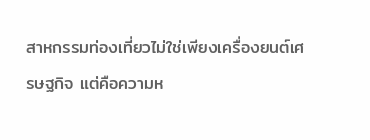สาหกรรมท่องเที่ยวไม่ใช่เพียงเครื่องยนต์เศรษฐกิจ แต่คือความห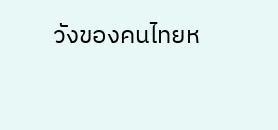วังของคนไทยห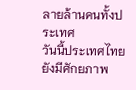ลายล้านคนทั้งประเทศ
วันนี้ประเทศไทยยังมีศักยภาพ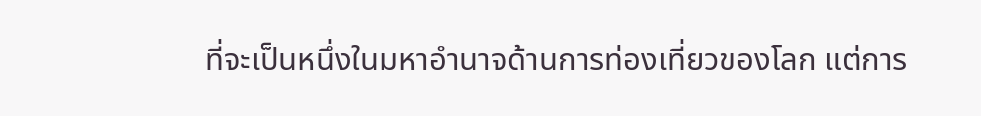ที่จะเป็นหนึ่งในมหาอำนาจด้านการท่องเที่ยวของโลก แต่การ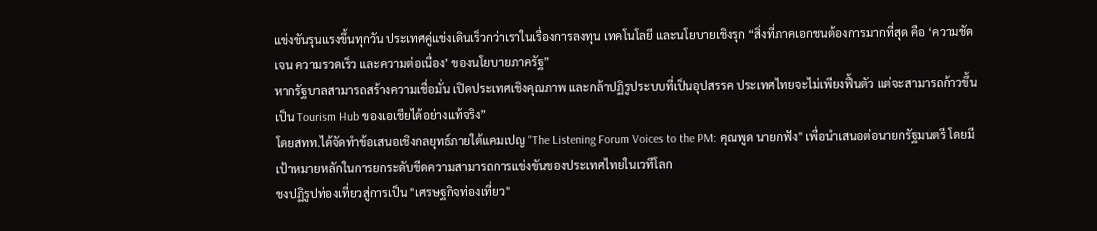แข่งขันรุนแรงขึ้นทุกวัน ประเทศคู่แข่งเดินเร็วกว่าเราในเรื่องการลงทุน เทคโนโลยี และนโยบายเชิงรุก “สิ่งที่ภาคเอกชนต้องการมากที่สุด คือ ‘ความชัดเจน ความรวดเร็ว และความต่อเนื่อง’ ของนโยบายภาครัฐ”
หากรัฐบาลสามารถสร้างความเชื่อมั่น เปิดประเทศเชิงคุณภาพ และกล้าปฏิรูประบบที่เป็นอุปสรรค ประเทศไทยจะไม่เพียงฟื้นตัว แต่จะสามารถก้าวขึ้นเป็น Tourism Hub ของเอเชียได้อย่างแท้จริง”
โดยสทท.ได้จัดทำข้อเสนอเชิงกลยุทธ์ภายใต้แคมเปญ "The Listening Forum Voices to the PM: คุณพูด นายกฟัง" เพื่อนำเสนอต่อนายกรัฐมนตรี โดยมีเป้าหมายหลักในการยกระดับขีดความสามารถการแข่งขันของประเทศไทยในเวทีโลก
ชงปฏิรูปท่องเที่ยวสู่การเป็น "เศรษฐกิจท่องเที่ยว"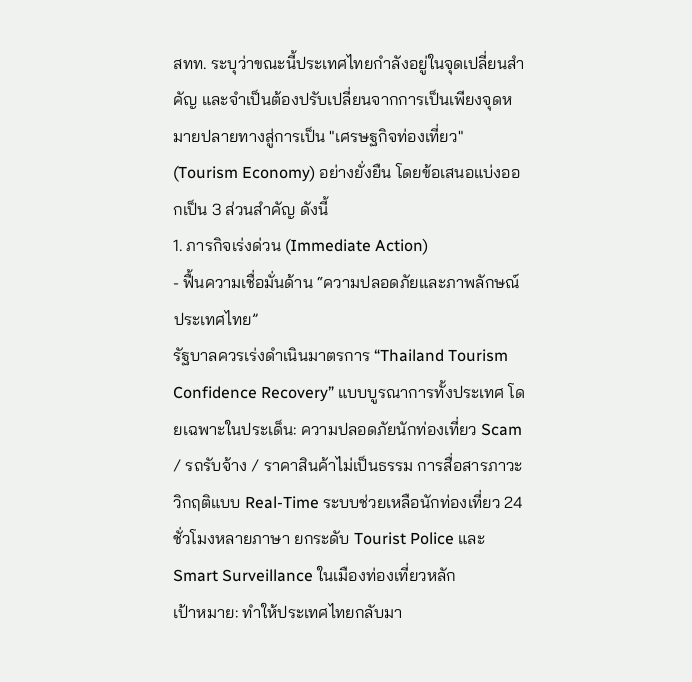สทท. ระบุว่าขณะนี้ประเทศไทยกำลังอยู่ในจุดเปลี่ยนสำคัญ และจำเป็นต้องปรับเปลี่ยนจากการเป็นเพียงจุดหมายปลายทางสู่การเป็น "เศรษฐกิจท่องเที่ยว" (Tourism Economy) อย่างยั่งยืน โดยข้อเสนอแบ่งออกเป็น 3 ส่วนสำคัญ ดังนี้
1. ภารกิจเร่งด่วน (Immediate Action)
- ฟื้นความเชื่อมั่นด้าน “ความปลอดภัยและภาพลักษณ์ประเทศไทย”
รัฐบาลควรเร่งดำเนินมาตรการ “Thailand Tourism Confidence Recovery” แบบบูรณาการทั้งประเทศ โดยเฉพาะในประเด็น: ความปลอดภัยนักท่องเที่ยว Scam / รถรับจ้าง / ราคาสินค้าไม่เป็นธรรม การสื่อสารภาวะวิกฤติแบบ Real-Time ระบบช่วยเหลือนักท่องเที่ยว 24 ชั่วโมงหลายภาษา ยกระดับ Tourist Police และ Smart Surveillance ในเมืองท่องเที่ยวหลัก
เป้าหมาย: ทำให้ประเทศไทยกลับมา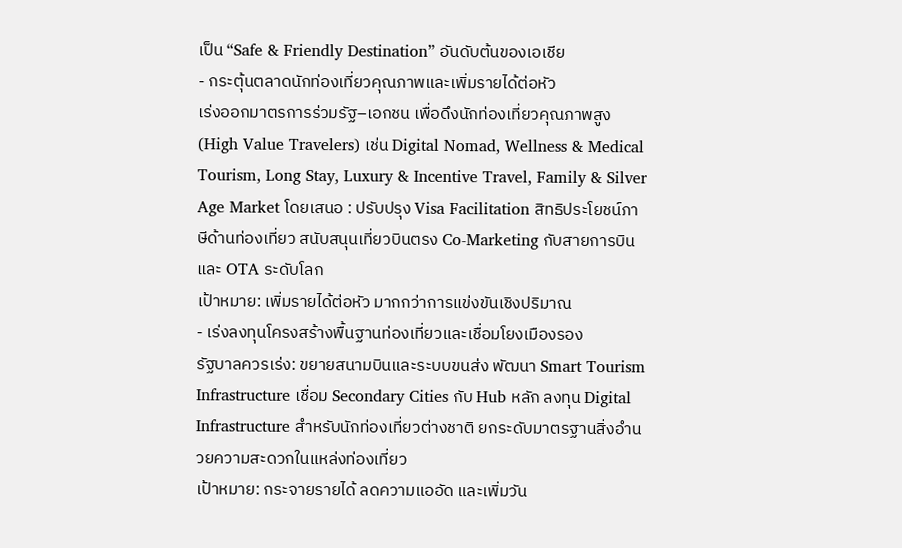เป็น “Safe & Friendly Destination” อันดับต้นของเอเชีย
- กระตุ้นตลาดนักท่องเที่ยวคุณภาพและเพิ่มรายได้ต่อหัว
เร่งออกมาตรการร่วมรัฐ–เอกชน เพื่อดึงนักท่องเที่ยวคุณภาพสูง (High Value Travelers) เช่น Digital Nomad, Wellness & Medical Tourism, Long Stay, Luxury & Incentive Travel, Family & Silver Age Market โดยเสนอ : ปรับปรุง Visa Facilitation สิทธิประโยชน์ภาษีด้านท่องเที่ยว สนับสนุนเที่ยวบินตรง Co-Marketing กับสายการบินและ OTA ระดับโลก
เป้าหมาย: เพิ่มรายได้ต่อหัว มากกว่าการแข่งขันเชิงปริมาณ
- เร่งลงทุนโครงสร้างพื้นฐานท่องเที่ยวและเชื่อมโยงเมืองรอง
รัฐบาลควรเร่ง: ขยายสนามบินและระบบขนส่ง พัฒนา Smart Tourism Infrastructure เชื่อม Secondary Cities กับ Hub หลัก ลงทุน Digital Infrastructure สำหรับนักท่องเที่ยวต่างชาติ ยกระดับมาตรฐานสิ่งอำนวยความสะดวกในแหล่งท่องเที่ยว
เป้าหมาย: กระจายรายได้ ลดความแออัด และเพิ่มวัน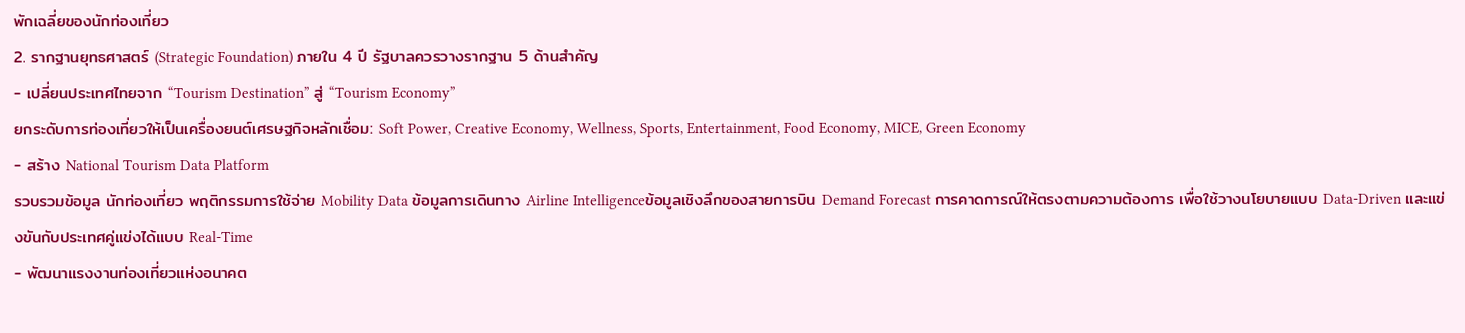พักเฉลี่ยของนักท่องเที่ยว
2. รากฐานยุทธศาสตร์ (Strategic Foundation) ภายใน 4 ปี รัฐบาลควรวางรากฐาน 5 ด้านสำคัญ
- เปลี่ยนประเทศไทยจาก “Tourism Destination” สู่ “Tourism Economy”
ยกระดับการท่องเที่ยวให้เป็นเครื่องยนต์เศรษฐกิจหลักเชื่อม: Soft Power, Creative Economy, Wellness, Sports, Entertainment, Food Economy, MICE, Green Economy
- สร้าง National Tourism Data Platform
รวบรวมข้อมูล นักท่องเที่ยว พฤติกรรมการใช้จ่าย Mobility Data ข้อมูลการเดินทาง Airline Intelligenceข้อมูลเชิงลึกของสายการบิน Demand Forecast การคาดการณ์ให้ตรงตามความต้องการ เพื่อใช้วางนโยบายแบบ Data-Driven และแข่งขันกับประเทศคู่แข่งได้แบบ Real-Time
- พัฒนาแรงงานท่องเที่ยวแห่งอนาคต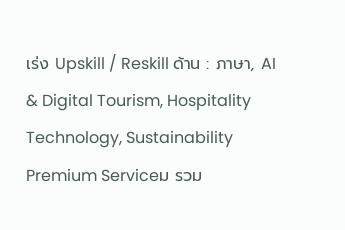เร่ง Upskill / Reskill ด้าน : ภาษา, AI & Digital Tourism, Hospitality Technology, Sustainability Premium Serviceม รวม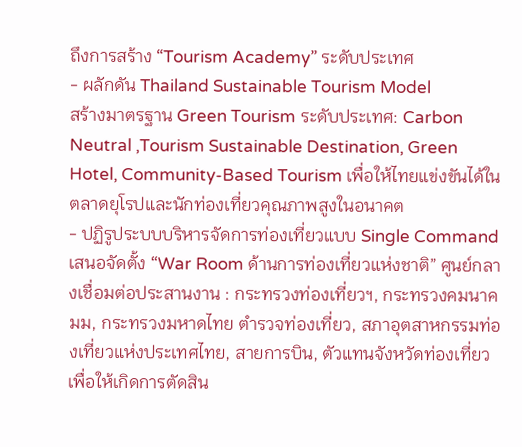ถึงการสร้าง “Tourism Academy” ระดับประเทศ
- ผลักดัน Thailand Sustainable Tourism Model
สร้างมาตรฐาน Green Tourism ระดับประเทศ: Carbon Neutral ,Tourism Sustainable Destination, Green Hotel, Community-Based Tourism เพื่อให้ไทยแข่งขันได้ในตลาดยุโรปและนักท่องเที่ยวคุณภาพสูงในอนาคต
- ปฏิรูประบบบริหารจัดการท่องเที่ยวแบบ Single Command
เสนอจัดตั้ง “War Room ด้านการท่องเที่ยวแห่งชาติ” ศูนย์กลางเชื่อมต่อประสานงาน : กระทรวงท่องเที่ยวฯ, กระทรวงคมนาคมม, กระทรวงมหาดไทย ตำรวจท่องเที่ยว, สภาอุตสาหกรรมท่องเที่ยวแห่งประเทศไทย, สายการบิน, ตัวแทนจังหวัดท่องเที่ยว เพื่อให้เกิดการตัดสิน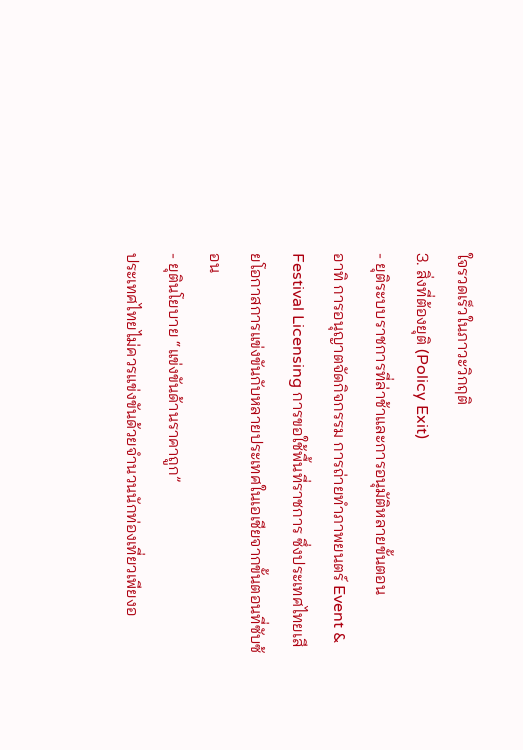ใจรวดเร็วในภาวะวิกฤติ
3. สิ่งที่ต้องยุติ (Policy Exit)
- ยุติระบบราชการที่ล่าช้าและการอนุมัติหลายขั้นตอน
อาทิ การอนุญาตจัดกิจกรรม การถ่ายทำภาพยนตร์ Event & Festival Licensing การขอใช้พื้นที่ราชการ ซึ่งประเทศไทยเสียโอกาสการแข่งขันกับหลายประเทศในเอเชียจากขั้นตอนที่ซับซ้อน
- ยุตินโยบาย “แข่งขันด้านราคาถูก”
ประเทศไทยไม่ควรแข่งขันด้วยจำนวนนักท่องเที่ยวเพียงอ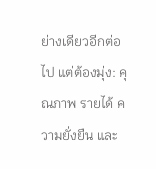ย่างเดียวอีกต่อไป แต่ต้องมุ่ง: คุณภาพ รายได้ ความยั่งยืน และ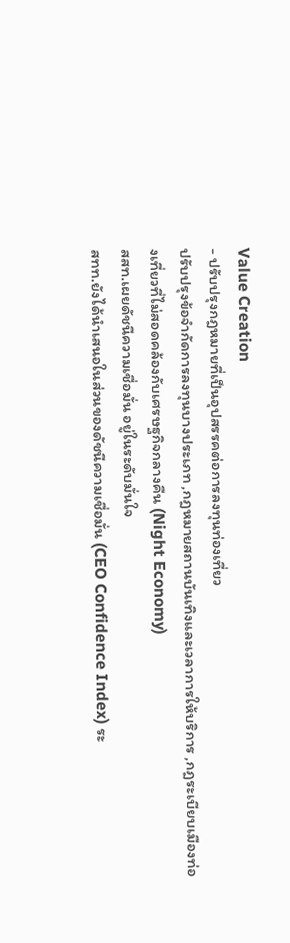Value Creation
- ปรับปรุงกฎหมายที่เป็นอุปสรรคต่อการลงทุนท่องเที่ยว
ปรับปรุงข้อจำกัดการลงทุนบางประเภท ,กฎหมายสถานบันเทิงและเวลาการให้บริการ ,กฎระเบียบเมืองท่องเที่ยวที่ไม่สอดคล้องกับเศรษฐกิจกลางคืน (Night Economy)
สสท.เผยดัชนีความเชื่อมั่น อยู่ในระดับมั่นใจ
สทท.ยังได้นำเสนอในส่วนของดัชนีความเชื่อมั่น (CEO Confidence Index) ระ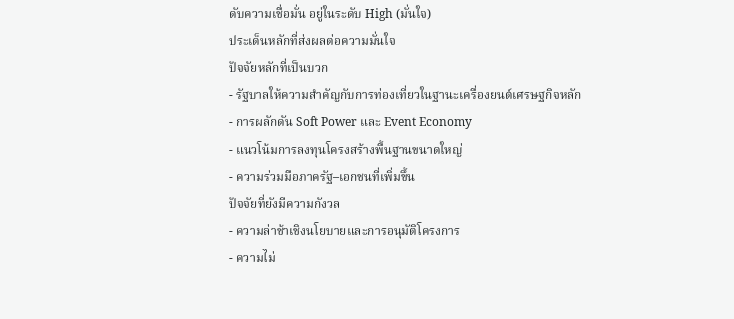ดับความเชื่อมั่น อยู่ในระดับ High (มั่นใจ)
ประเด็นหลักที่ส่งผลต่อความมั่นใจ
ปัจจัยหลักที่เป็นบวก
- รัฐบาลให้ความสำคัญกับการท่องเที่ยวในฐานะเครื่องยนต์เศรษฐกิจหลัก
- การผลักดัน Soft Power และ Event Economy
- แนวโน้มการลงทุนโครงสร้างพื้นฐานขนาดใหญ่
- ความร่วมมือภาครัฐ–เอกชนที่เพิ่มขึ้น
ปัจจัยที่ยังมีความกังวล
- ความล่าช้าเชิงนโยบายและการอนุมัติโครงการ
- ความไม่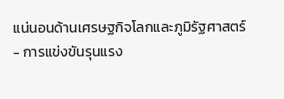แน่นอนด้านเศรษฐกิจโลกและภูมิรัฐศาสตร์
- การแข่งขันรุนแรง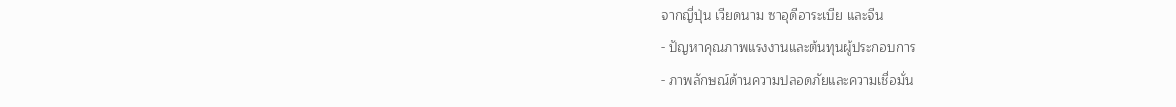จากญี่ปุ่น เวียดนาม ซาอุดีอาระเบีย และจีน
- ปัญหาคุณภาพแรงงานและต้นทุนผู้ประกอบการ
- ภาพลักษณ์ด้านความปลอดภัยและความเชื่อมั่น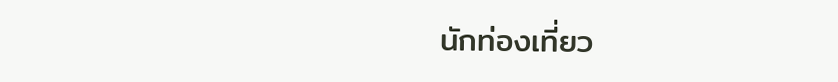นักท่องเที่ยว